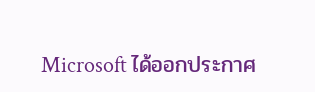Microsoft ได้ออกประกาศ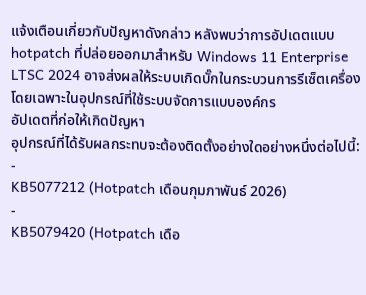แจ้งเตือนเกี่ยวกับปัญหาดังกล่าว หลังพบว่าการอัปเดตแบบ hotpatch ที่ปล่อยออกมาสำหรับ Windows 11 Enterprise LTSC 2024 อาจส่งผลให้ระบบเกิดบั๊กในกระบวนการรีเซ็ตเครื่อง โดยเฉพาะในอุปกรณ์ที่ใช้ระบบจัดการแบบองค์กร
อัปเดตที่ก่อให้เกิดปัญหา
อุปกรณ์ที่ได้รับผลกระทบจะต้องติดตั้งอย่างใดอย่างหนึ่งต่อไปนี้:
-
KB5077212 (Hotpatch เดือนกุมภาพันธ์ 2026)
-
KB5079420 (Hotpatch เดือ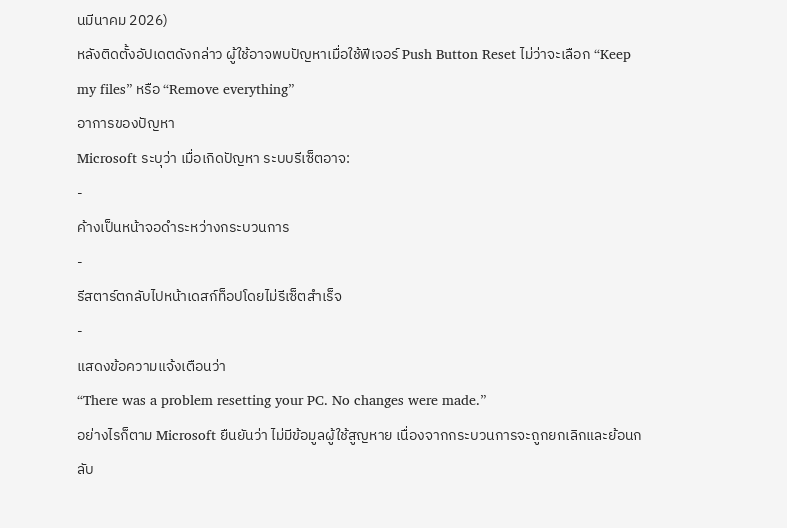นมีนาคม 2026)
หลังติดตั้งอัปเดตดังกล่าว ผู้ใช้อาจพบปัญหาเมื่อใช้ฟีเจอร์ Push Button Reset ไม่ว่าจะเลือก “Keep my files” หรือ “Remove everything”
อาการของปัญหา
Microsoft ระบุว่า เมื่อเกิดปัญหา ระบบรีเซ็ตอาจ:
-
ค้างเป็นหน้าจอดำระหว่างกระบวนการ
-
รีสตาร์ตกลับไปหน้าเดสก์ท็อปโดยไม่รีเซ็ตสำเร็จ
-
แสดงข้อความแจ้งเตือนว่า
“There was a problem resetting your PC. No changes were made.”
อย่างไรก็ตาม Microsoft ยืนยันว่า ไม่มีข้อมูลผู้ใช้สูญหาย เนื่องจากกระบวนการจะถูกยกเลิกและย้อนกลับ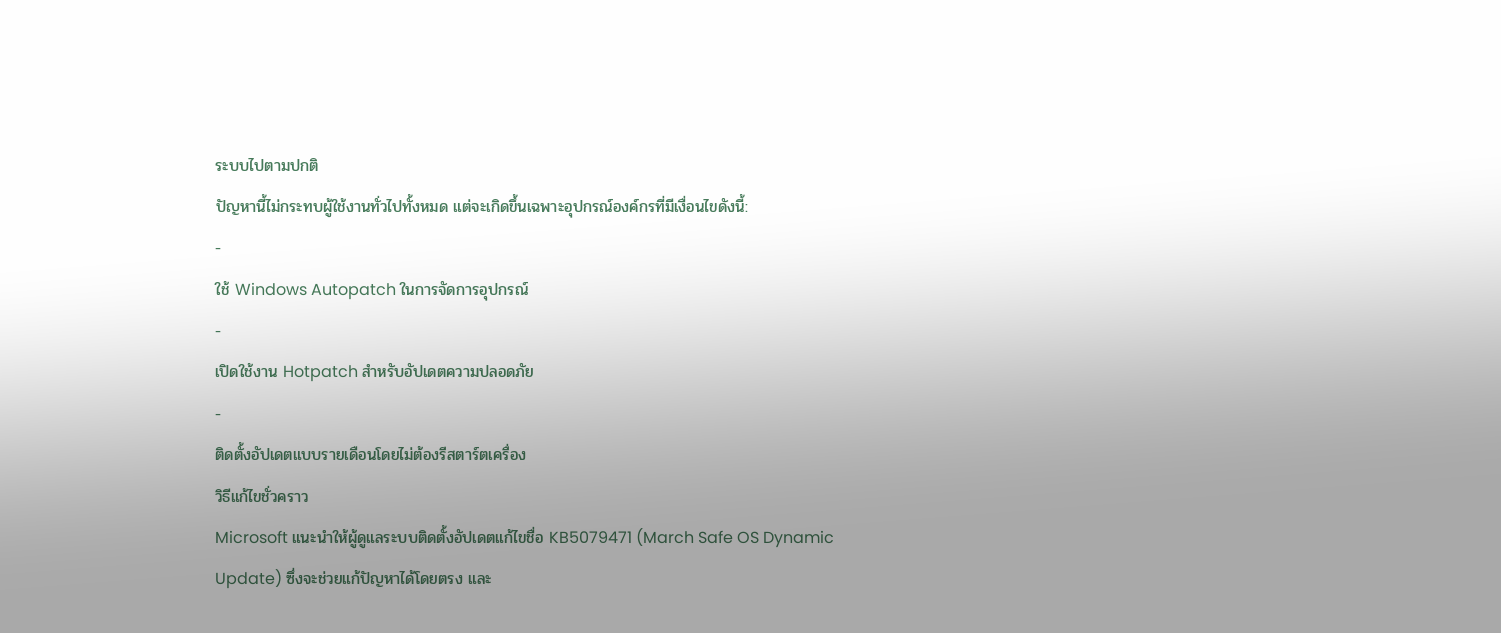ระบบไปตามปกติ
ปัญหานี้ไม่กระทบผู้ใช้งานทั่วไปทั้งหมด แต่จะเกิดขึ้นเฉพาะอุปกรณ์องค์กรที่มีเงื่อนไขดังนี้:
-
ใช้ Windows Autopatch ในการจัดการอุปกรณ์
-
เปิดใช้งาน Hotpatch สำหรับอัปเดตความปลอดภัย
-
ติดตั้งอัปเดตแบบรายเดือนโดยไม่ต้องรีสตาร์ตเครื่อง
วิธีแก้ไขชั่วคราว
Microsoft แนะนำให้ผู้ดูแลระบบติดตั้งอัปเดตแก้ไขชื่อ KB5079471 (March Safe OS Dynamic Update) ซึ่งจะช่วยแก้ปัญหาได้โดยตรง และ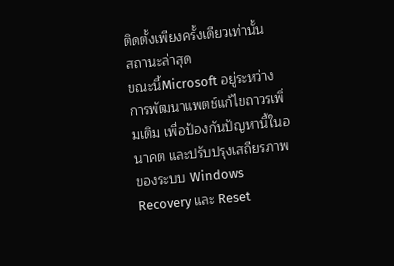ติดตั้งเพียงครั้งเดียวเท่านั้น
สถานะล่าสุด
ขณะนี้Microsoft อยู่ระหว่างการพัฒนาแพตช์แก้ไขถาวรเพิ่มเติม เพื่อป้องกันปัญหานี้ในอนาคต และปรับปรุงเสถียรภาพของระบบ Windows Recovery และ Reset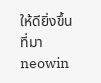ให้ดียิ่งขึ้น
ที่มา neowin